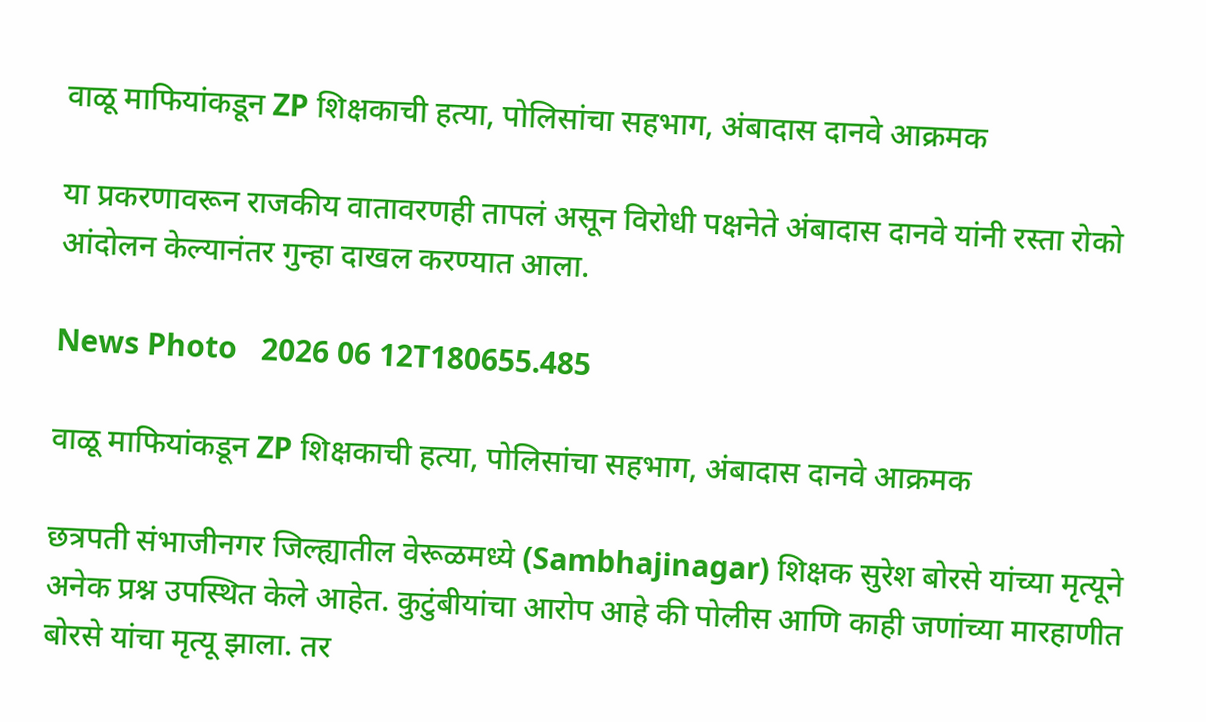वाळू माफियांकडून ZP शिक्षकाची हत्या, पोलिसांचा सहभाग, अंबादास दानवे आक्रमक

या प्रकरणावरून राजकीय वातावरणही तापलं असून विरोधी पक्षनेते अंबादास दानवे यांनी रस्ता रोको आंदोलन केल्यानंतर गुन्हा दाखल करण्यात आला.

News Photo   2026 06 12T180655.485

वाळू माफियांकडून ZP शिक्षकाची हत्या, पोलिसांचा सहभाग, अंबादास दानवे आक्रमक

छत्रपती संभाजीनगर जिल्ह्यातील वेरूळमध्ये (Sambhajinagar) शिक्षक सुरेश बोरसे यांच्या मृत्यूने अनेक प्रश्न उपस्थित केले आहेत. कुटुंबीयांचा आरोप आहे की पोलीस आणि काही जणांच्या मारहाणीत बोरसे यांचा मृत्यू झाला. तर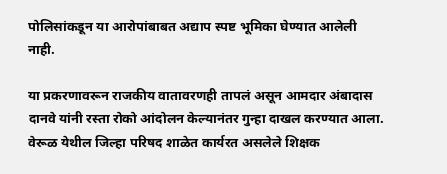पोलिसांकडून या आरोपांबाबत अद्याप स्पष्ट भूमिका घेण्यात आलेली नाही.

या प्रकरणावरून राजकीय वातावरणही तापलं असून आमदार अंबादास दानवे यांनी रस्ता रोको आंदोलन केल्यानंतर गुन्हा दाखल करण्यात आला. वेरूळ येथील जिल्हा परिषद शाळेत कार्यरत असलेले शिक्षक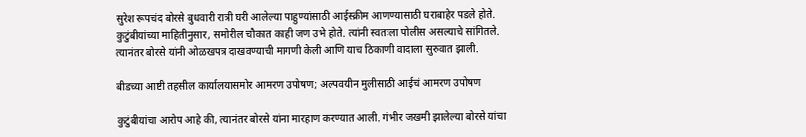सुरेश रूपचंद बोरसे बुधवारी रात्री घरी आलेल्या पाहुण्यांसाठी आईस्क्रीम आणण्यासाठी घराबाहेर पडले होते. कुटुंबीयांच्या माहितीनुसार, समोरील चौकात काही जण उभे होते. त्यांनी स्वतःला पोलीस असल्याचे सांगितले. त्यानंतर बोरसे यांनी ओळखपत्र दाखवण्याची मागणी केली आणि याच ठिकाणी वादाला सुरुवात झाली.

बीडच्या आष्टी तहसील कार्यालयासमोर आमरण उपोषण; अल्पवयीन मुलीसाठी आईचं आमरण उपोषण

कुटुंबीयांचा आरोप आहे की, त्यानंतर बोरसे यांना मारहाण करण्यात आली. गंभीर जखमी झालेल्या बोरसे यांचा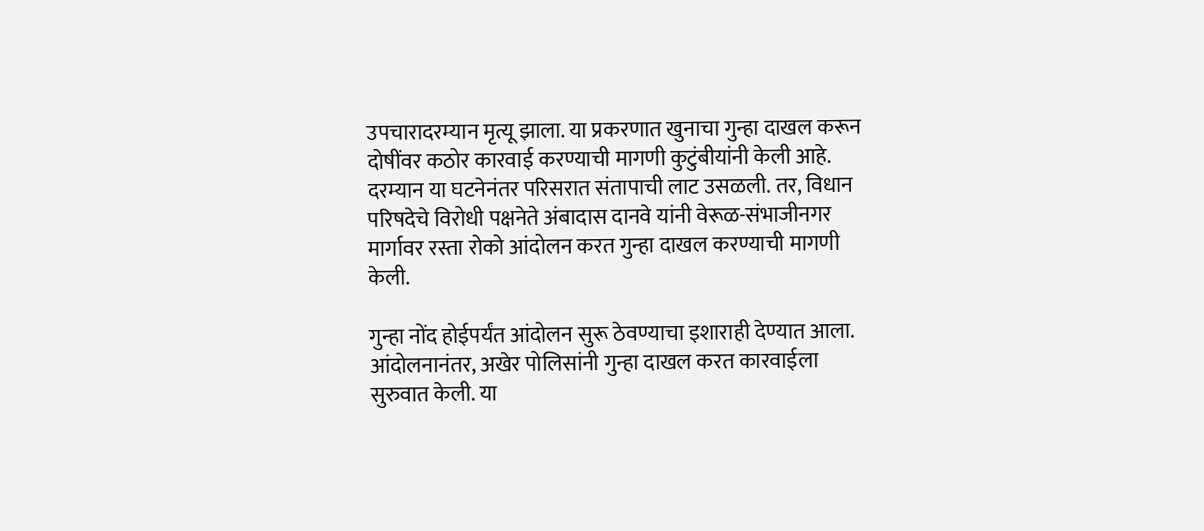उपचारादरम्यान मृत्यू झाला. या प्रकरणात खुनाचा गुन्हा दाखल करून दोषींवर कठोर कारवाई करण्याची मागणी कुटुंबीयांनी केली आहे. दरम्यान या घटनेनंतर परिसरात संतापाची लाट उसळली. तर, विधान परिषदेचे विरोधी पक्षनेते अंबादास दानवे यांनी वेरूळ-संभाजीनगर मार्गावर रस्ता रोको आंदोलन करत गुन्हा दाखल करण्याची मागणी केली.

गुन्हा नोंद होईपर्यंत आंदोलन सुरू ठेवण्याचा इशाराही देण्यात आला. आंदोलनानंतर, अखेर पोलिसांनी गुन्हा दाखल करत कारवाईला सुरुवात केली. या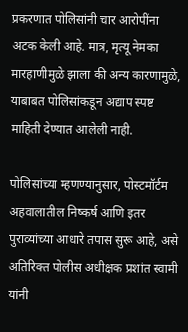प्रकरणात पोलिसांनी चार आरोपींना अटक केली आहे. मात्र, मृत्यू नेमका मारहाणीमुळे झाला की अन्य कारणामुळे, याबाबत पोलिसांकडून अद्याप स्पष्ट माहिती देण्यात आलेली नाही.

पोलिसांच्या म्हणण्यानुसार, पोस्टमॉर्टम अहवालातील निष्कर्ष आणि इतर पुराव्यांच्या आधारे तपास सुरू आहे, असे अतिरिक्त पोलीस अधीक्षक प्रशांत स्वामी यांनी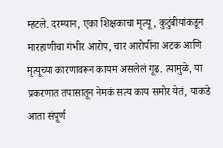म्हटले. दरम्यान, एका शिक्षकाचा मृत्यू, कुटुंबीयांकडून मारहाणीचा गंभीर आरोप, चार आरोपींना अटक आणि मृत्यूच्या कारणावरून कायम असलेलं गूढ. त्यामुळे, या प्रकरणात तपासातून नेमकं सत्य काय समोर येतं, याकडे आता संपूर्ण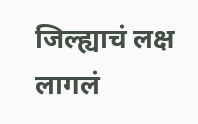जिल्ह्याचं लक्ष लागलं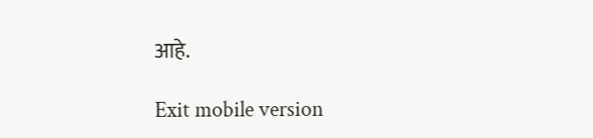आहे.

Exit mobile version